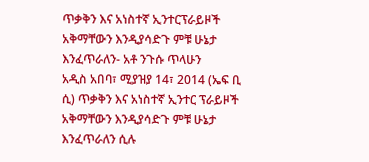ጥቃቅን እና አነስተኛ ኢንተርፕራይዞች አቅማቸውን እንዲያሳድጉ ምቹ ሁኔታ እንፈጥራለን- አቶ ንጉሱ ጥላሁን
አዲስ አበባ፣ ሚያዝያ 14፣ 2014 (ኤፍ ቢ ሲ) ጥቃቅን እና አነስተኛ ኢንተር ፕራይዞች አቅማቸውን እንዲያሳድጉ ምቹ ሁኔታ እንፈጥራለን ሲሉ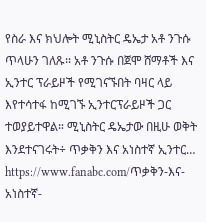የስራ እና ክህሎት ሚኒስትር ዴኤታ አቶ ንጉሱ ጥላሁን ገለጹ፡፡ አቶ ንጉሱ በጀሞ ሸማቶች እና ኢንተር ፕራይዞች የሚገናኙበት ባዛር ላይ እየተሳተፋ ከሚገኙ ኢንተርፕራይዞች ጋር ተወያይተዋል። ሚኒስትር ዴኤታው በዚሁ ወቅት እንደተናገሩት÷ ጥቃቅን እና አነስተኛ ኢንተር…
https://www.fanabc.com/ጥቃቅን-እና-አነስተኛ-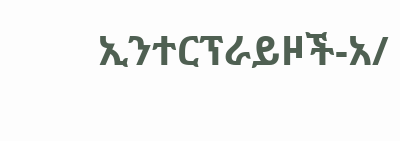ኢንተርፕራይዞች-አ/